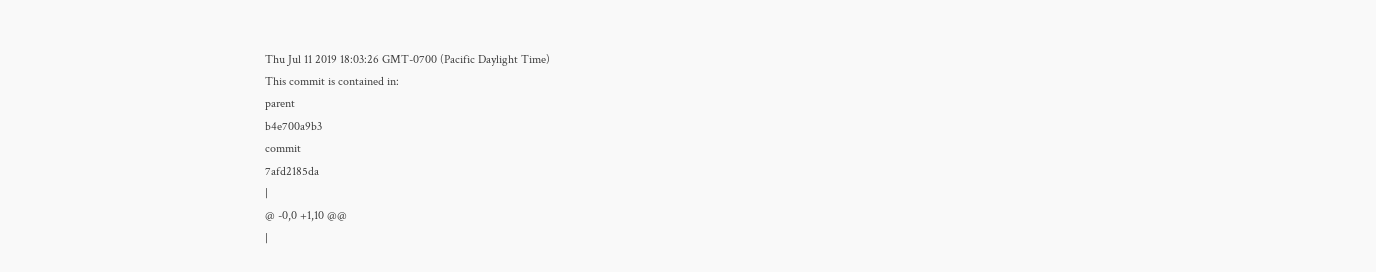Thu Jul 11 2019 18:03:26 GMT-0700 (Pacific Daylight Time)
This commit is contained in:
parent
b4e700a9b3
commit
7afd2185da
|
@ -0,0 +1,10 @@
|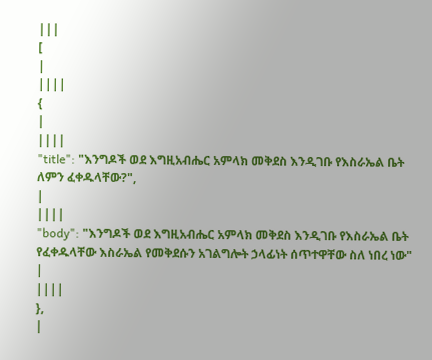|||
[
|
||||
{
|
||||
"title": "እንግዶች ወደ እግዚአብሔር አምላክ መቅደስ እንዲገቡ የእስራኤል ቤት ለምን ፈቀዱላቸው?",
|
||||
"body": "እንግዶች ወደ እግዚአብሔር አምላክ መቅደስ እንዲገቡ የእስራኤል ቤት የፈቀዱላቸው እስራኤል የመቅደሱን አገልግሎት ኃላፊነት ሰጥተዋቸው ስለ ነበረ ነው"
|
||||
},
|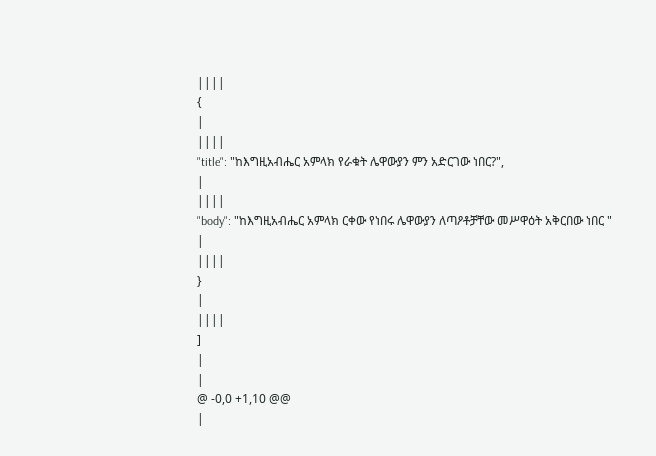||||
{
|
||||
"title": "ከእግዚአብሔር አምላክ የራቁት ሌዋውያን ምን አድርገው ነበር?",
|
||||
"body": "ከእግዚአብሔር አምላክ ርቀው የነበሩ ሌዋውያን ለጣዖቶቻቸው መሥዋዕት አቅርበው ነበር "
|
||||
}
|
||||
]
|
|
@ -0,0 +1,10 @@
|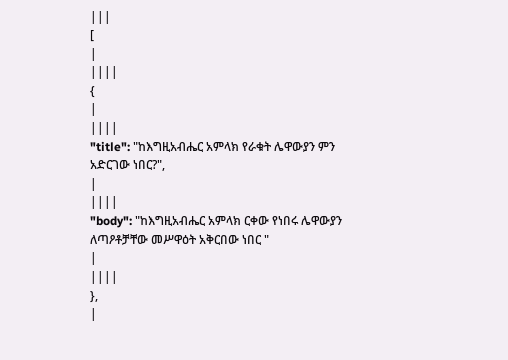|||
[
|
||||
{
|
||||
"title": "ከእግዚአብሔር አምላክ የራቁት ሌዋውያን ምን አድርገው ነበር?",
|
||||
"body": "ከእግዚአብሔር አምላክ ርቀው የነበሩ ሌዋውያን ለጣዖቶቻቸው መሥዋዕት አቅርበው ነበር "
|
||||
},
|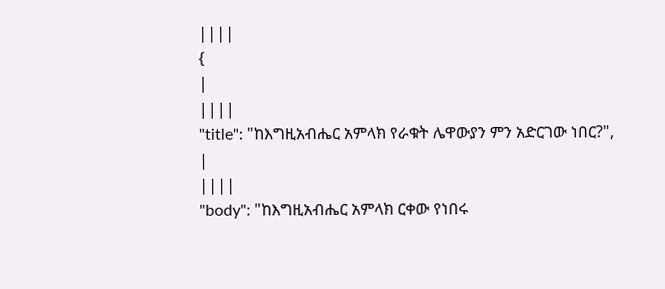||||
{
|
||||
"title": "ከእግዚአብሔር አምላክ የራቁት ሌዋውያን ምን አድርገው ነበር?",
|
||||
"body": "ከእግዚአብሔር አምላክ ርቀው የነበሩ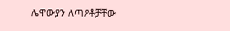ሌዋውያን ለጣዖቶቻቸው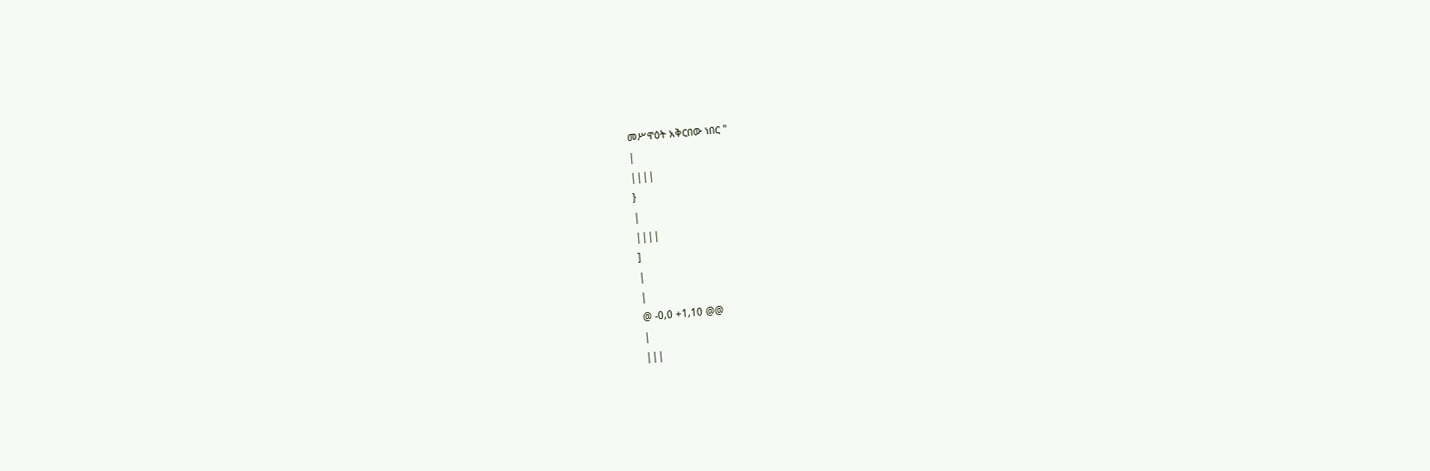መሥዋዕት አቅርበው ነበር "
|
||||
}
|
||||
]
|
|
@ -0,0 +1,10 @@
|
|||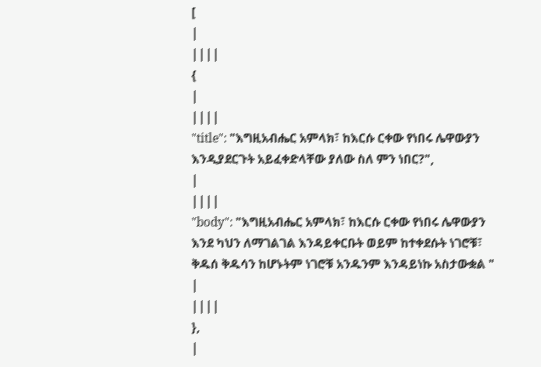[
|
||||
{
|
||||
"title": "እግዚአብሔር አምላክ፣ ከእርሱ ርቀው የነበሩ ሌዋውያን እንዲያደርጉት አይፈቀድላቸው ያለው ስለ ምን ነበር?",
|
||||
"body": "እግዚአብሔር አምላክ፣ ከእርሱ ርቀው የነበሩ ሌዋውያን እንደ ካህን ለማገልገል እንዳይቀርቡት ወይም ከተቀደሱት ነገሮቹ፣ ቅዱሰ ቅዱሳን ከሆኑትም ነገሮቹ አንዱንም እንዳይነኩ አስታውቋል "
|
||||
},
|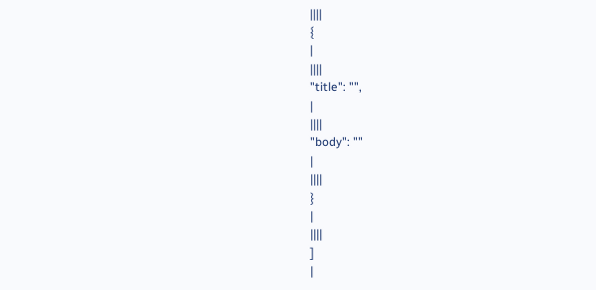||||
{
|
||||
"title": "",
|
||||
"body": ""
|
||||
}
|
||||
]
|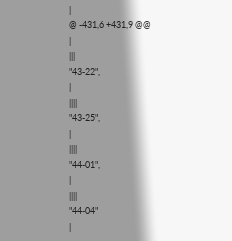|
@ -431,6 +431,9 @@
|
|||
"43-22",
|
||||
"43-25",
|
||||
"44-01",
|
||||
"44-04"
|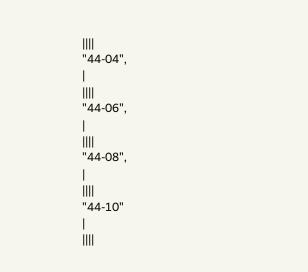||||
"44-04",
|
||||
"44-06",
|
||||
"44-08",
|
||||
"44-10"
|
||||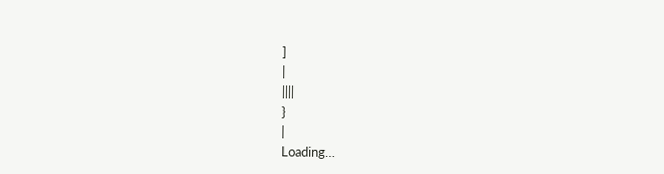]
|
||||
}
|
Loading…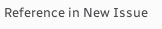Reference in New Issue